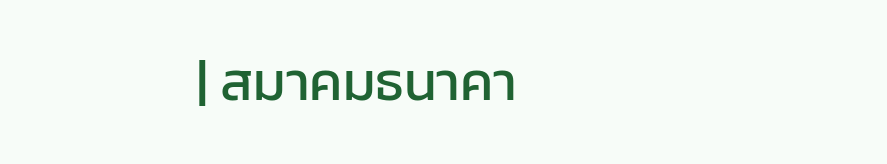| สมาคมธนาคา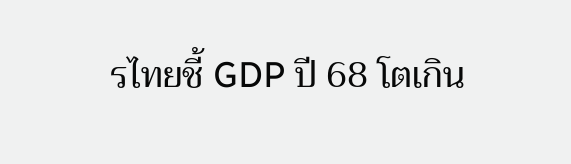รไทยชี้ GDP ปี 68 โตเกิน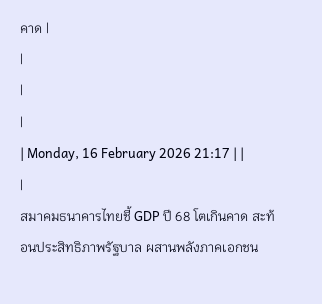คาด |
|
|
|
| Monday, 16 February 2026 21:17 | |
|
สมาคมธนาคารไทยชี้ GDP ปี 68 โตเกินคาด สะท้อนประสิทธิภาพรัฐบาล ผสานพลังภาคเอกชน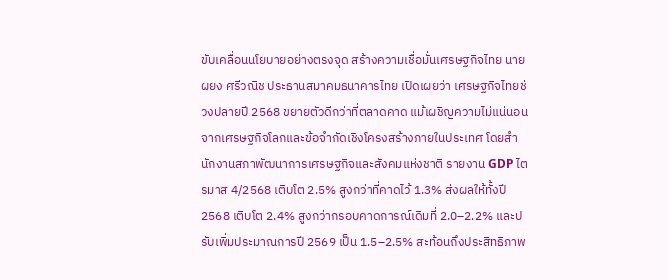ขับเคลื่อนนโยบายอย่างตรงจุด สร้างความเชื่อมั่นเศรษฐกิจไทย นายผยง ศรีวณิช ประธานสมาคมธนาคารไทย เปิดเผยว่า เศรษฐกิจไทยช่วงปลายปี 2568 ขยายตัวดีกว่าที่ตลาดคาด แม้เผชิญความไม่แน่นอนจากเศรษฐกิจโลกและข้อจำกัดเชิงโครงสร้างภายในประเทศ โดยสำนักงานสภาพัฒนาการเศรษฐกิจและสังคมแห่งชาติ รายงาน GDP ไตรมาส 4/2568 เติบโต 2.5% สูงกว่าที่คาดไว้ 1.3% ส่งผลให้ทั้งปี 2568 เติบโต 2.4% สูงกว่ากรอบคาดการณ์เดิมที่ 2.0–2.2% และปรับเพิ่มประมาณการปี 2569 เป็น 1.5–2.5% สะท้อนถึงประสิทธิภาพ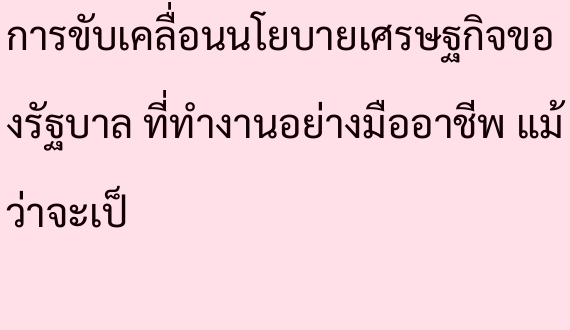การขับเคลื่อนนโยบายเศรษฐกิจของรัฐบาล ที่ทำงานอย่างมืออาชีพ แม้ว่าจะเป็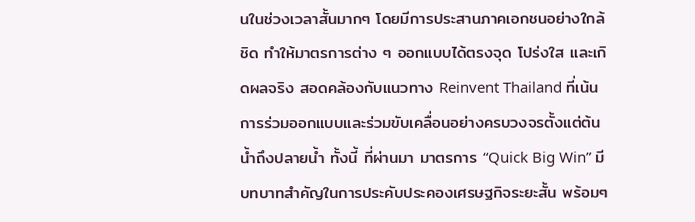นในช่วงเวลาสั้นมากๆ โดยมีการประสานภาคเอกชนอย่างใกล้ชิด ทำให้มาตรการต่าง ๆ ออกแบบได้ตรงจุด โปร่งใส และเกิดผลจริง สอดคล้องกับแนวทาง Reinvent Thailand ที่เน้นการร่วมออกแบบและร่วมขับเคลื่อนอย่างครบวงจรตั้งแต่ต้นน้ำถึงปลายน้ำ ทั้งนี้ ที่ผ่านมา มาตรการ “Quick Big Win” มีบทบาทสำคัญในการประคับประคองเศรษฐกิจระยะสั้น พร้อมๆ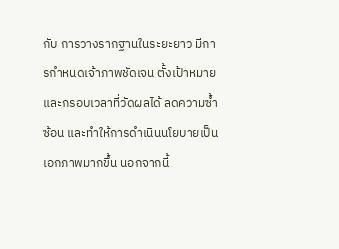กับ การวางรากฐานในระยะยาว มีการกำหนดเจ้าภาพชัดเจน ตั้งเป้าหมายและกรอบเวลาที่วัดผลได้ ลดความซ้ำซ้อน และทำให้การดำเนินนโยบายเป็นเอกภาพมากขึ้น นอกจากนี้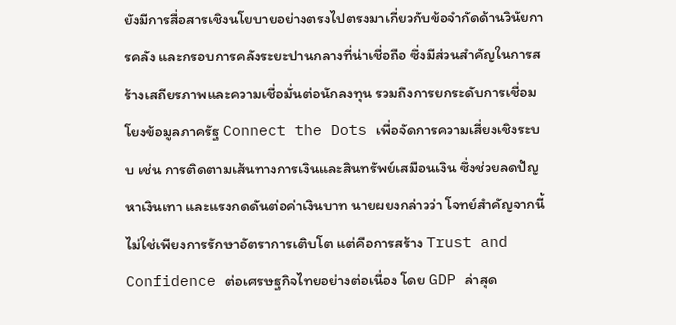ยังมีการสื่อสารเชิงนโยบายอย่างตรงไปตรงมาเกี่ยวกับข้อจำกัดด้านวินัยการคลัง และกรอบการคลังระยะปานกลางที่น่าเชื่อถือ ซึ่งมีส่วนสำคัญในการสร้างเสถียรภาพและความเชื่อมั่นต่อนักลงทุน รวมถึงการยกระดับการเชื่อมโยงข้อมูลภาครัฐ Connect the Dots เพื่อจัดการความเสี่ยงเชิงระบบ เช่น การติดตามเส้นทางการเงินและสินทรัพย์เสมือนเงิน ซึ่งช่วยลดปัญหาเงินเทา และแรงกดดันต่อค่าเงินบาท นายผยงกล่าวว่า โจทย์สำคัญจากนี้ไม่ใช่เพียงการรักษาอัตราการเติบโต แต่คือการสร้าง Trust and Confidence ต่อเศรษฐกิจไทยอย่างต่อเนื่อง โดย GDP ล่าสุด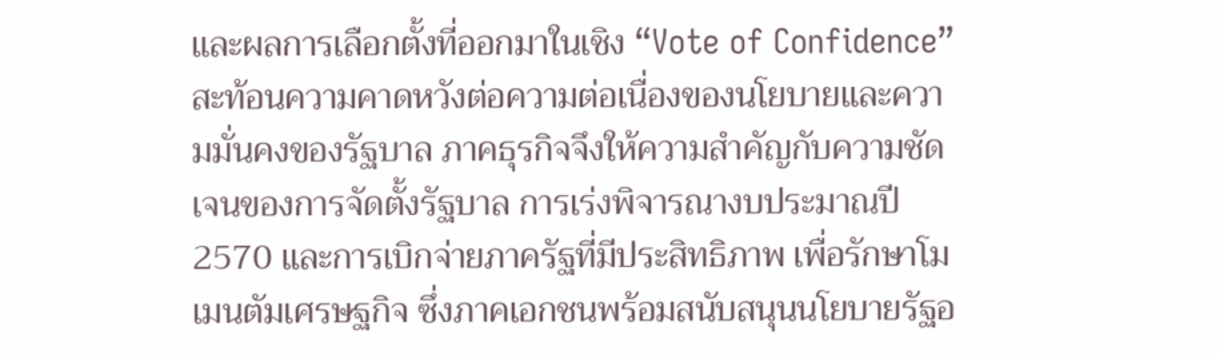และผลการเลือกตั้งที่ออกมาในเชิง “Vote of Confidence” สะท้อนความคาดหวังต่อความต่อเนื่องของนโยบายและความมั่นคงของรัฐบาล ภาคธุรกิจจึงให้ความสำคัญกับความชัดเจนของการจัดตั้งรัฐบาล การเร่งพิจารณางบประมาณปี 2570 และการเบิกจ่ายภาครัฐที่มีประสิทธิภาพ เพื่อรักษาโมเมนตัมเศรษฐกิจ ซึ่งภาคเอกชนพร้อมสนับสนุนนโยบายรัฐอ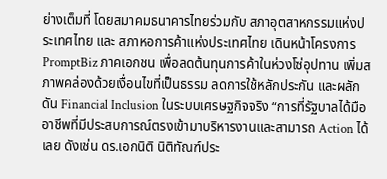ย่างเต็มที่ โดยสมาคมธนาคารไทยร่วมกับ สภาอุตสาหกรรมแห่งประเทศไทย และ สภาหอการค้าแห่งประเทศไทย เดินหน้าโครงการ PromptBiz ภาคเอกชน เพื่อลดต้นทุนการค้าในห่วงโซ่อุปทาน เพิ่มสภาพคล่องด้วยเงื่อนไขที่เป็นธรรม ลดการใช้หลักประกัน และผลักดัน Financial Inclusion ในระบบเศรษฐกิจจริง “การที่รัฐบาลได้มืออาชีพที่มีประสบการณ์ตรงเข้ามาบริหารงานและสามารถ Action ได้เลย ดังเช่น ดร.เอกนิติ นิติทัณฑ์ประ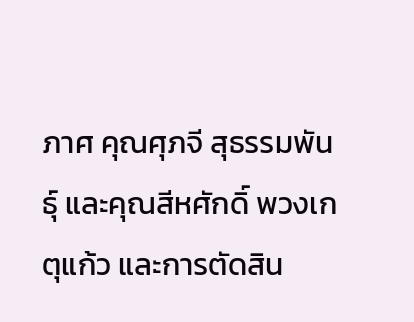ภาศ คุณศุภจี สุธรรมพันธุ์ และคุณสีหศักดิ์ พวงเกตุแก้ว และการตัดสิน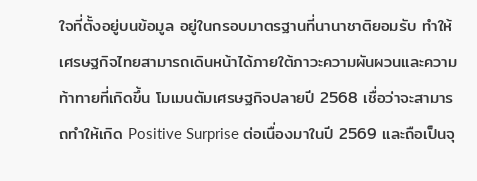ใจที่ตั้งอยู่บนข้อมูล อยู่ในกรอบมาตรฐานที่นานาชาติยอมรับ ทำให้เศรษฐกิจไทยสามารถเดินหน้าได้ภายใต้ภาวะความผันผวนและความท้าทายที่เกิดขึ้น โมเมนตัมเศรษฐกิจปลายปี 2568 เชื่อว่าจะสามารถทำให้เกิด Positive Surprise ต่อเนื่องมาในปี 2569 และถือเป็นจุ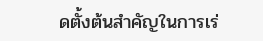ดตั้งต้นสำคัญในการเร่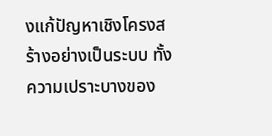งแก้ปัญหาเชิงโครงสร้างอย่างเป็นระบบ ทั้งความเปราะบางของ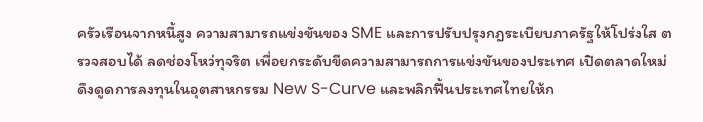ครัวเรือนจากหนี้สูง ความสามารถแข่งขันของ SME และการปรับปรุงกฎระเบียบภาครัฐให้โปร่งใส ตรวจสอบได้ ลดช่องโหว่ทุจริต เพื่อยกระดับขีดความสามารถการแข่งขันของประเทศ เปิดตลาดใหม่ ดึงดูดการลงทุนในอุตสาหกรรม New S-Curve และพลิกฟื้นประเทศไทยให้ก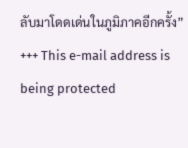ลับมาโดดเด่นในภูมิภาคอีกครั้ง” +++ This e-mail address is being protected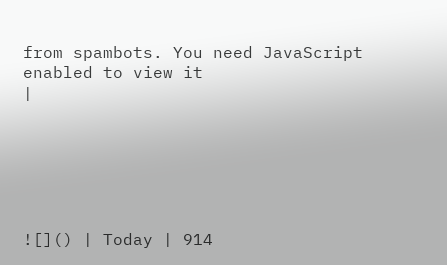from spambots. You need JavaScript enabled to view it
|






![]() | Today | 914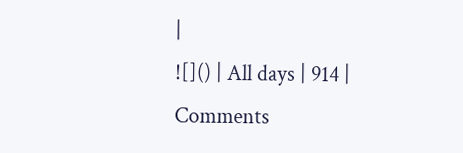|
![]() | All days | 914 |
Comments